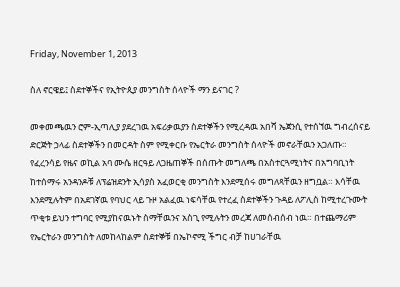Friday, November 1, 2013

ስለ ኖርዌይ፤ ስደተኞችና የኢትዮጲያ መንግስት ሰላዮች ማን ይናገር ?

መቀመጫዉን ሮም-ኢጣሊያ ያደረገዉ አፍሪቃዉያን ስደተኞችን የሚረዳዉ አበሻ ኤጀንሲ የተሰኘዉ ግብረሰናይ ድርጅት ኃላፊ ስደተኞችን በመርዳት ስም የሚቀርቡ የኤርትራ መንግስት ሰላዮች መኖራቸዉን አጋለጡ።
የፈረንሳይ የዜና ወኪል አባ ሙሴ ዘርዓይ ለጋዜጠኞች በሰጡት መግለጫ በአስተርጓሚነትና በአግባቢነት ከተሰማሩ አንዳንዶቹ ለፕሬዝደንት ኢሳያስ አፈወርቂ መንግስት እንደሚሰሩ መግለጻቸዉን ዘግቧል። እሳቸዉ እንደሚሉትም በአደገኛዉ የባህር ላይ ጉዞ አልፈዉ ነፍሳቸዉ የተረፈ ስደተኞችን ጉዳይ ለፖሊስ ከሚተረጉሙት ጥቂቱ ይህን ተግባር የሚያከናዉኑት ስማቸዉንና አስጊ የሚሉትን መረጃ ለመሰብሰብ ነዉ። በተጨማሪም የኤርትራን መንግስት ለመከላከልም ስደተኞቹ በኤኮኖሚ ችግር ብቻ ከሀገራቸዉ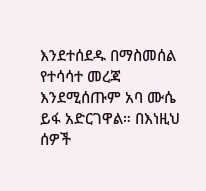እንደተሰደዱ በማስመሰል የተሳሳተ መረጃ እንደሚሰጡም አባ ሙሴ ይፋ አድርገዋል። በእነዚህ ሰዎች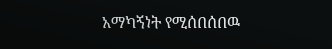አማካኝነት የሚሰበሰበዉ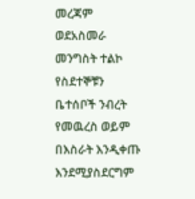መረጃም ወደአስመራ መንግስት ተልኮ የስደተኞቹን ቤተሰቦች ንብረት የመዉረስ ወይም በእስራት እንዲቀጡ እንደሚያስደርግም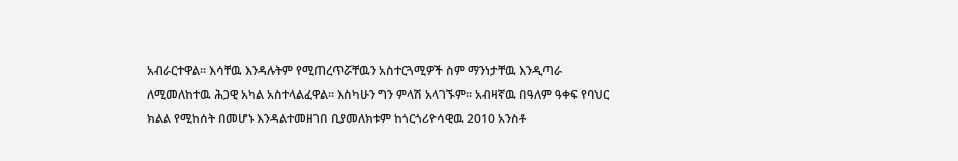አብራርተዋል። እሳቸዉ እንዳሉትም የሚጠረጥሯቸዉን አስተርጓሚዎች ስም ማንነታቸዉ እንዲጣራ ለሚመለከተዉ ሕጋዊ አካል አስተላልፈዋል። እስካሁን ግን ምላሽ አላገኙም። አብዛኛዉ በዓለም ዓቀፍ የባህር ክልል የሚከሰት በመሆኑ እንዳልተመዘገበ ቢያመለክቱም ከጎርጎሪዮሳዊዉ 2010 አንስቶ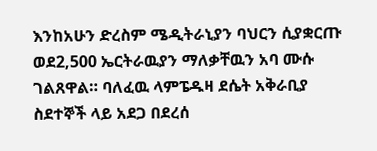እንከአሁን ድረስም ሜዲትራኒያን ባህርን ሲያቋርጡ ወደ2,500 ኤርትራዉያን ማለቃቸዉን አባ ሙሱ ገልጸዋል። ባለፈዉ ላምፔዱዛ ደሴት አቅራቢያ ስደተኞች ላይ አደጋ በደረሰ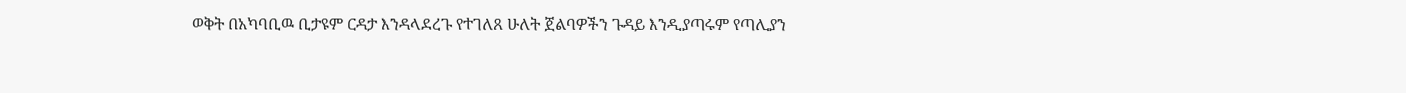ወቅት በአካባቢዉ ቢታዩም ርዳታ እንዳላደረጉ የተገለጸ ሁለት ጀልባዎችን ጉዳይ እንዲያጣሩም የጣሊያን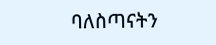ባለስጣናትን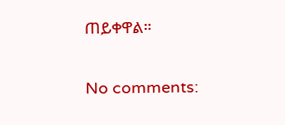ጠይቀዋል።

No comments: